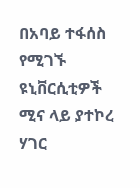በአባይ ተፋሰስ የሚገኙ ዩኒቨርሲቲዎች ሚና ላይ ያተኮረ ሃገር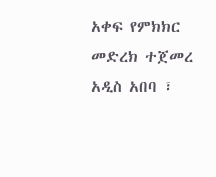አቀፍ የምክክር መድረክ ተጀመረ
አዲስ አበባ ፣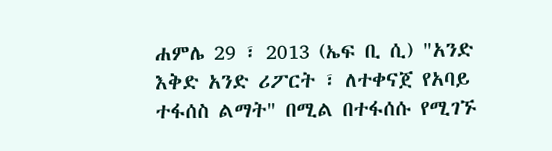ሐምሌ 29 ፣ 2013 (ኤፍ ቢ ሲ) "አንድ እቅድ አንድ ሪፖርት ፣ ለተቀናጀ የአባይ ተፋሰስ ልማት" በሚል በተፋሰሱ የሚገኙ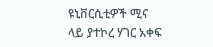ዩኒቨርሲቲዎች ሚና ላይ ያተኮረ ሃገር አቀፍ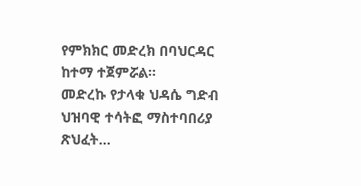የምክክር መድረክ በባህርዳር ከተማ ተጀምሯል።
መድረኩ የታላቁ ህዳሴ ግድብ ህዝባዊ ተሳትፎ ማስተባበሪያ ጽህፈት…